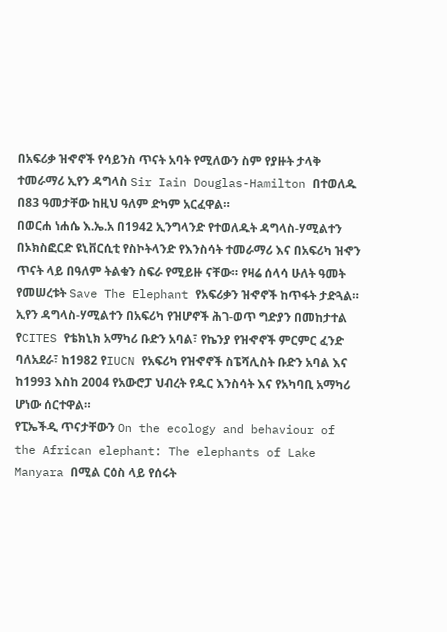በአፍሪቃ ዝኆኖች የሳይንስ ጥናት አባት የሚለውን ስም የያዙት ታላቅ ተመራማሪ ኢየን ዳግላስ Sir Iain Douglas-Hamilton በተወለዱ በ83 ዓመታቸው ከዚህ ዓለም ድካም አርፈዋል።
በወርሐ ነሐሴ እ.ኤ.አ በ1942 ኢንግላንድ የተወለዱት ዳግላስ-ሃሚልተን በኦክስፎርድ ዩኒቨርሲቲ የስኮትላንድ የእንስሳት ተመራማሪ እና በአፍሪካ ዝኆን ጥናት ላይ በዓለም ትልቁን ስፍራ የሚይዙ ናቸው። የዛሬ ሰላሳ ሁለት ዓመት የመሠረቱት Save The Elephant የአፍሪቃን ዝኆኖች ከጥፋት ታድጓል።
ኢየን ዳግላስ-ሃሚልተን በአፍሪካ የዝሆኖች ሕገ-ወጥ ግድያን በመከታተል የCITES የቴክኒክ አማካሪ ቡድን አባል፣ የኬንያ የዝኆኖች ምርምር ፈንድ ባለአደራ፣ ከ1982 የIUCN የአፍሪካ የዝኆኖች ስፔሻሊስት ቡድን አባል እና ከ1993 እስከ 2004 የአውሮፓ ህብረት የዱር እንስሳት እና የአካባቢ አማካሪ ሆነው ሰርተዋል።
የፒኤችዲ ጥናታቸውን On the ecology and behaviour of the African elephant: The elephants of Lake Manyara በሚል ርዕስ ላይ የሰሩት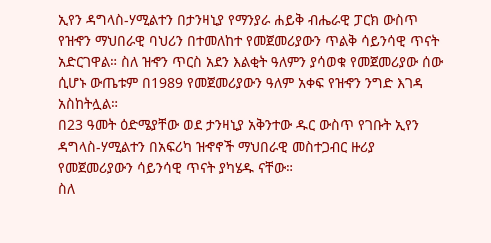ኢየን ዳግላስ-ሃሚልተን በታንዛኒያ የማንያራ ሐይቅ ብሔራዊ ፓርክ ውስጥ የዝኆን ማህበራዊ ባህሪን በተመለከተ የመጀመሪያውን ጥልቅ ሳይንሳዊ ጥናት አድርገዋል። ስለ ዝኆን ጥርስ አደን እልቂት ዓለምን ያሳወቁ የመጀመሪያው ሰው ሲሆኑ ውጤቱም በ1989 የመጀመሪያውን ዓለም አቀፍ የዝኆን ንግድ እገዳ አስከትሏል።
በ23 ዓመት ዕድሜያቸው ወደ ታንዛኒያ አቅንተው ዱር ውስጥ የገቡት ኢየን ዳግላስ-ሃሚልተን በአፍሪካ ዝኆኖች ማህበራዊ መስተጋብር ዙሪያ የመጀመሪያውን ሳይንሳዊ ጥናት ያካሄዱ ናቸው።
ስለ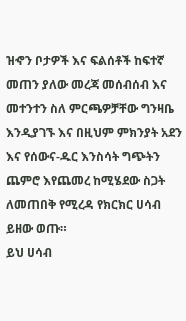ዝኆን ቦታዎች እና ፍልሰቶች ከፍተኛ መጠን ያለው መረጃ መሰብሰብ እና መተንተን ስለ ምርጫዎቻቸው ግንዛቤ እንዲያገኙ እና በዚህም ምክንያት አደን እና የሰውና-ዱር እንስሳት ግጭትን ጨምሮ እየጨመረ ከሚሄደው ስጋት ለመጠበቅ የሚረዳ የክርክር ሀሳብ ይዘው ወጡ።
ይህ ሀሳብ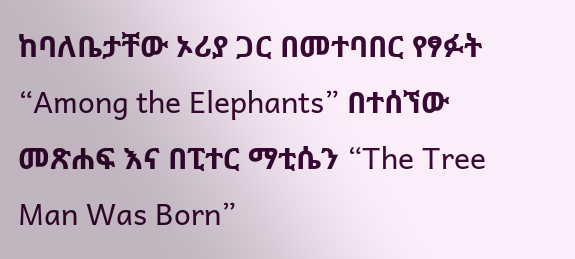ከባለቤታቸው ኦሪያ ጋር በመተባበር የፃፉት “Among the Elephants” በተሰኘው መጽሐፍ እና በፒተር ማቲሴን “The Tree Man Was Born”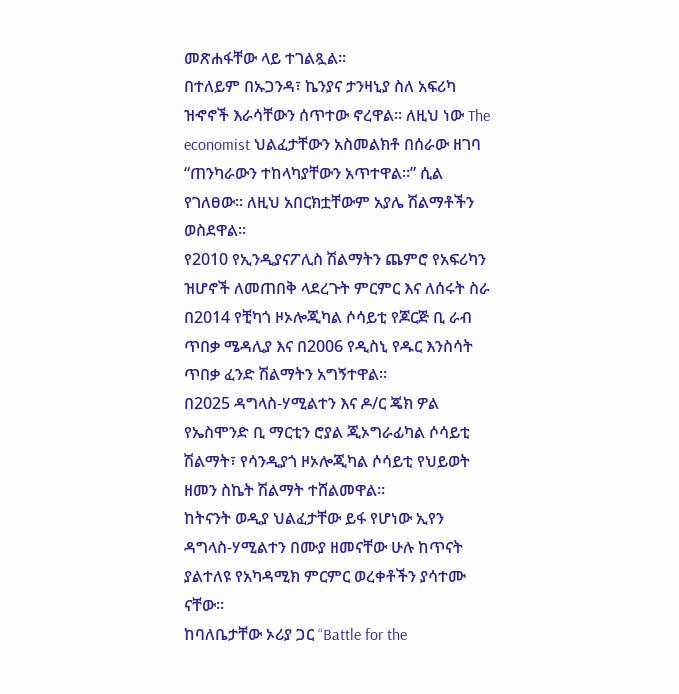መጽሐፋቸው ላይ ተገልጿል።
በተለይም በኡጋንዳ፣ ኬንያና ታንዛኒያ ስለ አፍሪካ ዝኆኖች እራሳቸውን ሰጥተው ኖረዋል። ለዚህ ነው The economist ህልፈታቸውን አስመልክቶ በሰራው ዘገባ “ጠንካራውን ተከላካያቸውን አጥተዋል።” ሲል የገለፀው። ለዚህ አበርክቷቸውም አያሌ ሽልማቶችን ወስደዋል።
የ2010 የኢንዲያናፖሊስ ሽልማትን ጨምሮ የአፍሪካን ዝሆኖች ለመጠበቅ ላደረጉት ምርምር እና ለሰሩት ስራ በ2014 የቺካጎ ዞኦሎጂካል ሶሳይቲ የጆርጅ ቢ ራብ ጥበቃ ሜዳሊያ እና በ2006 የዲስኒ የዱር እንስሳት ጥበቃ ፈንድ ሽልማትን አግኝተዋል።
በ2025 ዳግላስ-ሃሚልተን እና ዶ/ር ጄክ ዎል የኤስሞንድ ቢ ማርቲን ሮያል ጂኦግራፊካል ሶሳይቲ ሽልማት፣ የሳንዲያጎ ዞኦሎጂካል ሶሳይቲ የህይወት ዘመን ስኬት ሽልማት ተሸልመዋል።
ከትናንት ወዲያ ህልፈታቸው ይፋ የሆነው ኢየን ዳግላስ-ሃሚልተን በሙያ ዘመናቸው ሁሉ ከጥናት ያልተለዩ የአካዳሚክ ምርምር ወረቀቶችን ያሳተሙ ናቸው።
ከባለቤታቸው ኦሪያ ጋር “Battle for the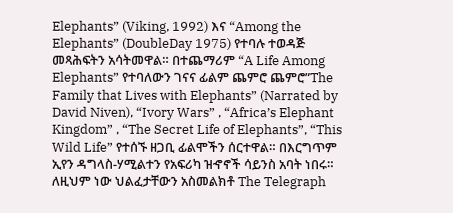Elephants” (Viking, 1992) እና “Among the Elephants” (DoubleDay 1975) የተባሉ ተወዳጅ መጻሕፍትን አሳትመዋል። በተጨማሪም “A Life Among Elephants” የተባለውን ገናና ፊልም ጨምሮ ጨምሮ”The Family that Lives with Elephants” (Narrated by David Niven), “Ivory Wars” , “Africa’s Elephant Kingdom” , “The Secret Life of Elephants”, “This Wild Life” የተሰኙ ዘጋቢ ፊልሞችን ሰርተዋል። በእርግጥም ኢየን ዳግላስ-ሃሚልተን የአፍሪካ ዝኆኖች ሳይንስ አባት ነበሩ።
ለዚህም ነው ህልፈታቸውን አስመልክቶ The Telegraph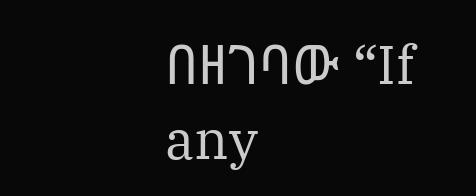በዘገባው “If any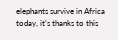elephants survive in Africa today, it’s thanks to this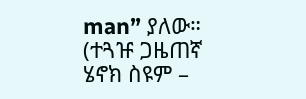man” ያለው።
(ተጓዡ ጋዜጠኛ ሄኖክ ስዩም –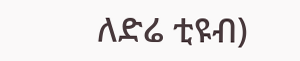ለድሬ ቲዩብ)